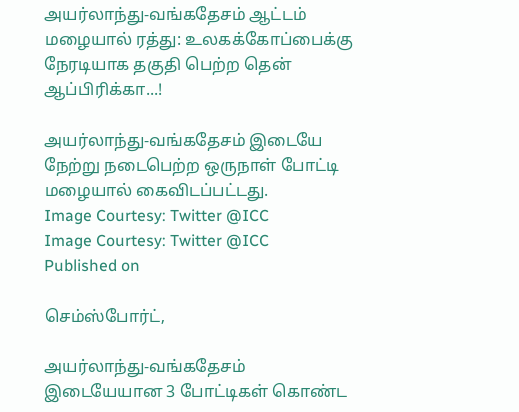அயர்லாந்து-வங்கதேசம் ஆட்டம் மழையால் ரத்து: உலகக்கோப்பைக்கு நேரடியாக தகுதி பெற்ற தென் ஆப்பிரிக்கா...!

அயர்லாந்து-வங்கதேசம் இடையே நேற்று நடைபெற்ற ஒருநாள் போட்டி மழையால் கைவிடப்பட்டது.
Image Courtesy: Twitter @ICC
Image Courtesy: Twitter @ICC
Published on

செம்ஸ்போர்ட்,

அயர்லாந்து-வங்கதேசம் இடையேயான 3 போட்டிகள் கொண்ட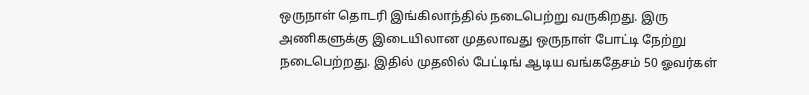ஒருநாள் தொடரி இங்கிலாந்தில் நடைபெற்று வருகிறது. இரு அணிகளுக்கு இடையிலான முதலாவது ஒருநாள் போட்டி நேற்று நடைபெற்றது. இதில் முதலில் பேட்டிங் ஆடிய வங்கதேசம் 50 ஓவர்கள்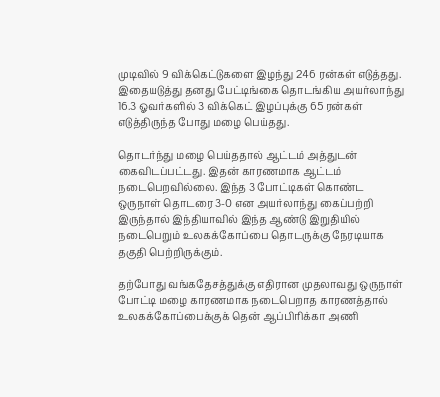முடிவில் 9 விக்கெட்டுகளை இழந்து 246 ரன்கள் எடுத்தது. இதையடுத்து தனது பேட்டிங்கை தொடங்கிய அயர்லாந்து 16.3 ஓவர்களில் 3 விக்கெட் இழப்புக்கு 65 ரன்கள் எடுத்திருந்த போது மழை பெய்தது.

தொடர்ந்து மழை பெய்ததால் ஆட்டம் அத்துடன் கைவிடப்பட்டது. இதன் காரணமாக ஆட்டம் நடைபெறவில்லை. இந்த 3 போட்டிகள் கொண்ட ஒருநாள் தொடரை 3-0 என அயர்லாந்து கைப்பற்றி இருந்தால் இந்தியாவில் இந்த ஆண்டு இறுதியில் நடைபெறும் உலகக்கோப்பை தொடருக்கு நேரடியாக தகுதி பெற்றிருக்கும்.

தற்போது வங்கதேசத்துக்கு எதிரான முதலாவது ஒருநாள் போட்டி மழை காரணமாக நடைபெறாத காரணத்தால் உலகக்கோப்பைக்குக் தென் ஆப்பிரிக்கா அணி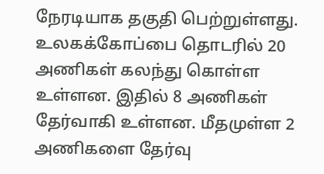நேரடியாக தகுதி பெற்றுள்ளது. உலகக்கோப்பை தொடரில் 20 அணிகள் கலந்து கொள்ள உள்ளன. இதில் 8 அணிகள் தேர்வாகி உள்ளன. மீதமுள்ள 2 அணிகளை தேர்வு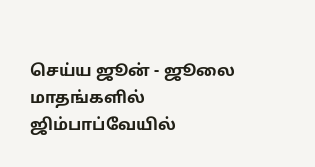செய்ய ஜூன் - ஜூலை மாதங்களில் ஜிம்பாப்வேயில்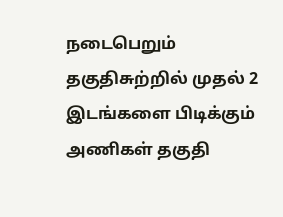நடைபெறும் தகுதிசுற்றில் முதல் 2 இடங்களை பிடிக்கும் அணிகள் தகுதி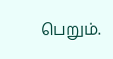பெறும்.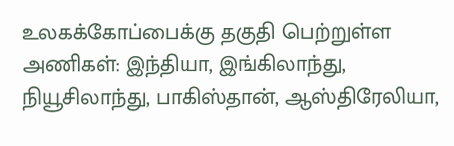உலகக்கோப்பைக்கு தகுதி பெற்றுள்ள அணிகள்: இந்தியா, இங்கிலாந்து, நியூசிலாந்து, பாகிஸ்தான், ஆஸ்திரேலியா,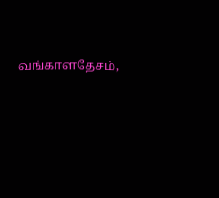வங்காளதேசம்,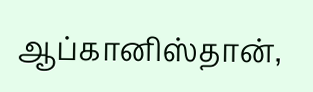ஆப்கானிஸ்தான்,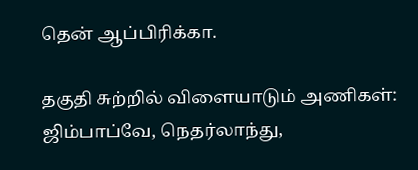தென் ஆப்பிரிக்கா.

தகுதி சுற்றில் விளையாடும் அணிகள்: ஜிம்பாப்வே, நெதர்லாந்து,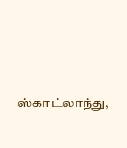ஸ்காட்லாந்து,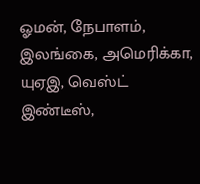ஓமன், நேபாளம், இலங்கை, அமெரிக்கா, யுஏஇ, வெஸ்ட் இண்டீஸ்,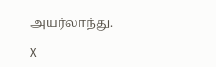அயர்லாந்து.

X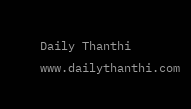Daily Thanthi
www.dailythanthi.com